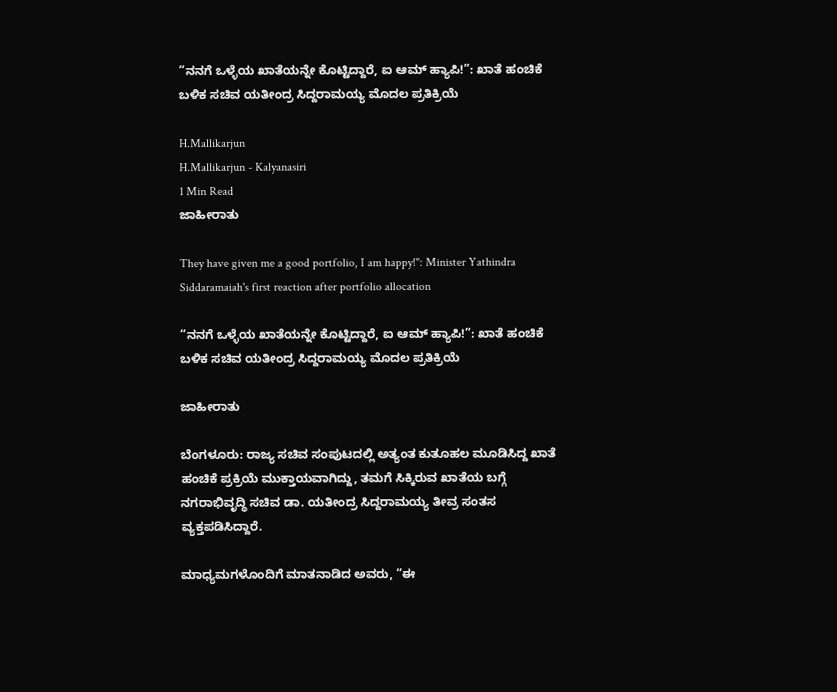“ನನಗೆ ಒಳ್ಳೆಯ ಖಾತೆಯನ್ನೇ ಕೊಟ್ಟಿದ್ದಾರೆ, ಐ ಆಮ್ ಹ್ಯಾಪಿ!”: ಖಾತೆ ಹಂಚಿಕೆ ಬಳಿಕ ಸಚಿವ ಯತೀಂದ್ರ ಸಿದ್ದರಾಮಯ್ಯ ಮೊದಲ ಪ್ರತಿಕ್ರಿಯೆ

H.Mallikarjun
H.Mallikarjun - Kalyanasiri
1 Min Read
ಜಾಹೀರಾತು

They have given me a good portfolio, I am happy!": Minister Yathindra Siddaramaiah's first reaction after portfolio allocation

“ನನಗೆ ಒಳ್ಳೆಯ ಖಾತೆಯನ್ನೇ ಕೊಟ್ಟಿದ್ದಾರೆ, ಐ ಆಮ್ ಹ್ಯಾಪಿ!”: ಖಾತೆ ಹಂಚಿಕೆ ಬಳಿಕ ಸಚಿವ ಯತೀಂದ್ರ ಸಿದ್ದರಾಮಯ್ಯ ಮೊದಲ ಪ್ರತಿಕ್ರಿಯೆ

ಜಾಹೀರಾತು

ಬೆಂಗಳೂರು: ರಾಜ್ಯ ಸಚಿವ ಸಂಪುಟದಲ್ಲಿ ಅತ್ಯಂತ ಕುತೂಹಲ ಮೂಡಿಸಿದ್ದ ಖಾತೆ ಹಂಚಿಕೆ ಪ್ರಕ್ರಿಯೆ ಮುಕ್ತಾಯವಾಗಿದ್ದು, ತಮಗೆ ಸಿಕ್ಕಿರುವ ಖಾತೆಯ ಬಗ್ಗೆ ನಗರಾಭಿವೃದ್ಧಿ ಸಚಿವ ಡಾ. ಯತೀಂದ್ರ ಸಿದ್ದರಾಮಯ್ಯ ತೀವ್ರ ಸಂತಸ ವ್ಯಕ್ತಪಡಿಸಿದ್ದಾರೆ.

ಮಾಧ್ಯಮಗಳೊಂದಿಗೆ ಮಾತನಾಡಿದ ಅವರು, “ಈ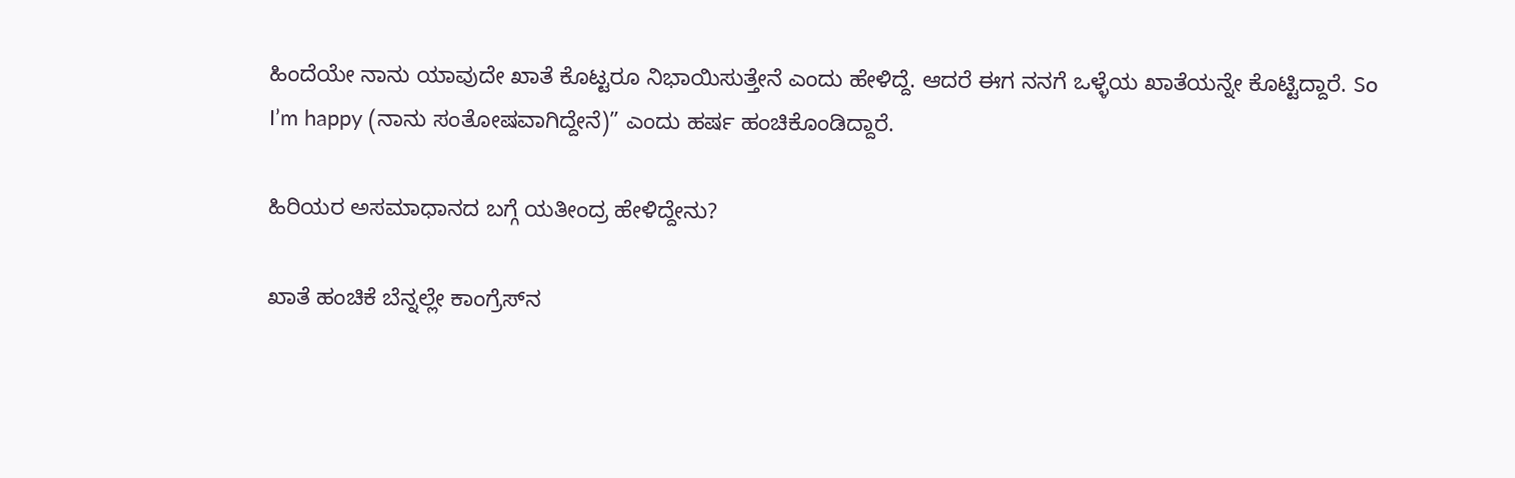ಹಿಂದೆಯೇ ನಾನು ಯಾವುದೇ ಖಾತೆ ಕೊಟ್ಟರೂ ನಿಭಾಯಿಸುತ್ತೇನೆ ಎಂದು ಹೇಳಿದ್ದೆ. ಆದರೆ ಈಗ ನನಗೆ ಒಳ್ಳೆಯ ಖಾತೆಯನ್ನೇ ಕೊಟ್ಟಿದ್ದಾರೆ. So I’m happy (ನಾನು ಸಂತೋಷವಾಗಿದ್ದೇನೆ)” ಎಂದು ಹರ್ಷ ಹಂಚಿಕೊಂಡಿದ್ದಾರೆ.

ಹಿರಿಯರ ಅಸಮಾಧಾನದ ಬಗ್ಗೆ ಯತೀಂದ್ರ ಹೇಳಿದ್ದೇನು?

ಖಾತೆ ಹಂಚಿಕೆ ಬೆನ್ನಲ್ಲೇ ಕಾಂಗ್ರೆಸ್‌ನ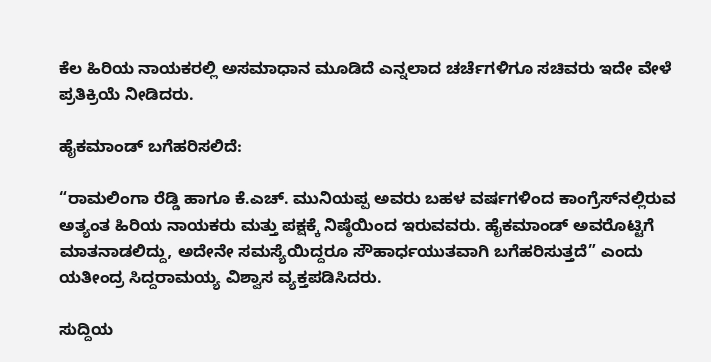ಕೆಲ ಹಿರಿಯ ನಾಯಕರಲ್ಲಿ ಅಸಮಾಧಾನ ಮೂಡಿದೆ ಎನ್ನಲಾದ ಚರ್ಚೆಗಳಿಗೂ ಸಚಿವರು ಇದೇ ವೇಳೆ ಪ್ರತಿಕ್ರಿಯೆ ನೀಡಿದರು.

ಹೈಕಮಾಂಡ್ ಬಗೆಹರಿಸಲಿದೆ:

“ರಾಮಲಿಂಗಾ ರೆಡ್ಡಿ ಹಾಗೂ ಕೆ.ಎಚ್. ಮುನಿಯಪ್ಪ ಅವರು ಬಹಳ ವರ್ಷಗಳಿಂದ ಕಾಂಗ್ರೆಸ್‌ನಲ್ಲಿರುವ ಅತ್ಯಂತ ಹಿರಿಯ ನಾಯಕರು ಮತ್ತು ಪಕ್ಷಕ್ಕೆ ನಿಷ್ಠೆಯಿಂದ ಇರುವವರು. ಹೈಕಮಾಂಡ್‌ ಅವರೊಟ್ಟಿಗೆ ಮಾತನಾಡಲಿದ್ದು, ಅದೇನೇ ಸಮಸ್ಯೆಯಿದ್ದರೂ ಸೌಹಾರ್ಧಯುತವಾಗಿ ಬಗೆಹರಿಸುತ್ತದೆ” ಎಂದು ಯತೀಂದ್ರ ಸಿದ್ದರಾಮಯ್ಯ ವಿಶ್ವಾಸ ವ್ಯಕ್ತಪಡಿಸಿದರು.

ಸುದ್ದಿಯ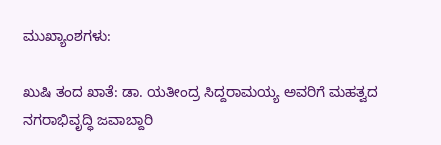ಮುಖ್ಯಾಂಶಗಳು:

ಖುಷಿ ತಂದ ಖಾತೆ: ಡಾ. ಯತೀಂದ್ರ ಸಿದ್ದರಾಮಯ್ಯ ಅವರಿಗೆ ಮಹತ್ವದ ನಗರಾಭಿವೃದ್ಧಿ ಜವಾಬ್ದಾರಿ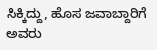ಸಿಕ್ಕಿದ್ದು, ಹೊಸ ಜವಾಬ್ದಾರಿಗೆ ಅವರು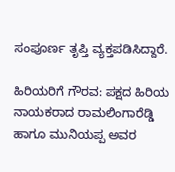ಸಂಪೂರ್ಣ ತೃಪ್ತಿ ವ್ಯಕ್ತಪಡಿಸಿದ್ದಾರೆ.

ಹಿರಿಯರಿಗೆ ಗೌರವ: ಪಕ್ಷದ ಹಿರಿಯ ನಾಯಕರಾದ ರಾಮಲಿಂಗಾರೆಡ್ಡಿ ಹಾಗೂ ಮುನಿಯಪ್ಪ ಅವರ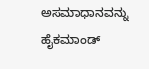ಅಸಮಾಧಾನವನ್ನು ಹೈಕಮಾಂಡ್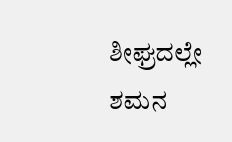ಶೀಘ್ರದಲ್ಲೇ ಶಮನ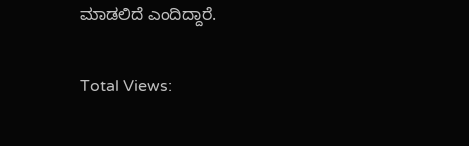ಮಾಡಲಿದೆ ಎಂದಿದ್ದಾರೆ.

Total Views: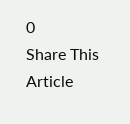0
Share This Article